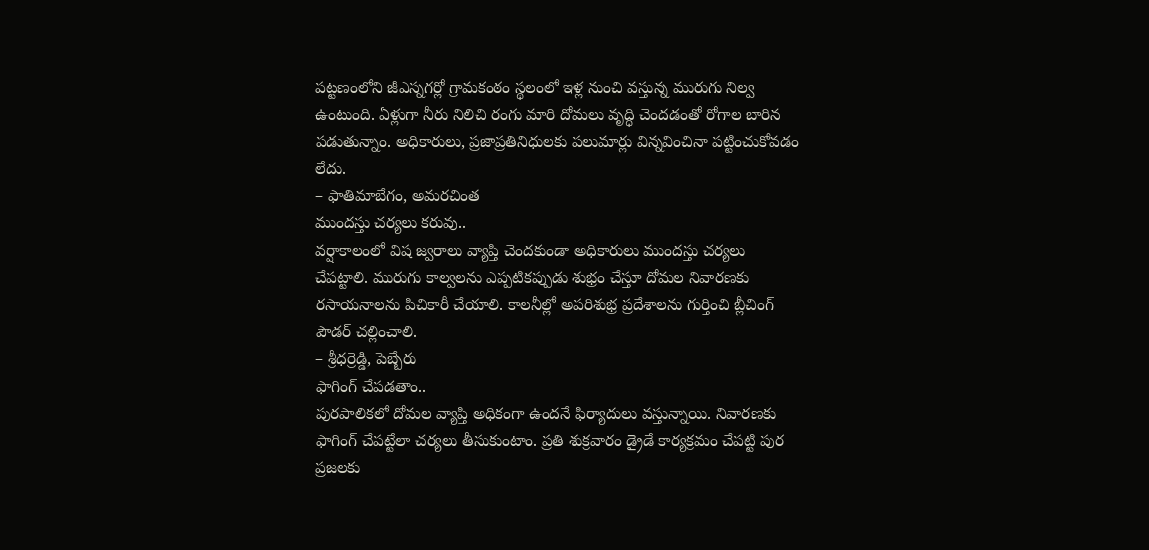పట్టణంలోని జీఎస్నగర్లో గ్రామకంఠం స్థలంలో ఇళ్ల నుంచి వస్తున్న మురుగు నిల్వ ఉంటుంది. ఏళ్లుగా నీరు నిలిచి రంగు మారి దోమలు వృద్ధి చెందడంతో రోగాల బారిన పడుతున్నాం. అధికారులు, ప్రజాప్రతినిధులకు పలుమార్లు విన్నవించినా పట్టించుకోవడం లేదు.
– ఫాతిమాబేగం, అమరచింత
ముందస్తు చర్యలు కరువు..
వర్షాకాలంలో విష జ్వరాలు వ్యాప్తి చెందకుండా అధికారులు ముందస్తు చర్యలు చేపట్టాలి. మురుగు కాల్వలను ఎప్పటికప్పుడు శుభ్రం చేస్తూ దోమల నివారణకు రసాయనాలను పిచికారీ చేయాలి. కాలనీల్లో అపరిశుభ్ర ప్రదేశాలను గుర్తించి బ్లీచింగ్ పౌడర్ చల్లించాలి.
– శ్రీధర్రెడ్డి, పెబ్బేరు
ఫాగింగ్ చేపడతాం..
పురపాలికలో దోమల వ్యాప్తి అధికంగా ఉందనే ఫిర్యాదులు వస్తున్నాయి. నివారణకు ఫాగింగ్ చేపట్టేలా చర్యలు తీసుకుంటాం. ప్రతి శుక్రవారం డ్రైడే కార్యక్రమం చేపట్టి పుర ప్రజలకు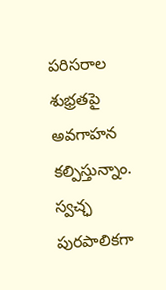పరిసరాల శుభ్రతపై అవగాహన కల్పిస్తున్నాం. స్వచ్ఛ పురపాలికగా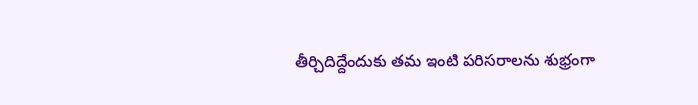తీర్చిదిద్దేందుకు తమ ఇంటి పరిసరాలను శుభ్రంగా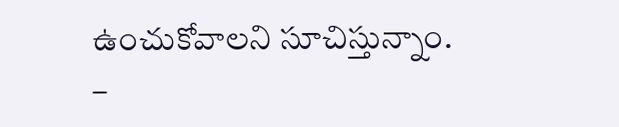ఉంచుకోవాలని సూచిస్తున్నాం.
–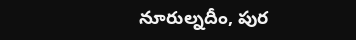నూరుల్నదీం, పుర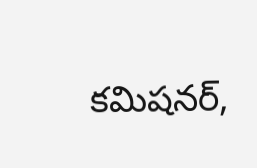కమిషనర్,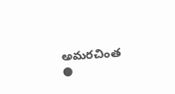అమరచింత
●